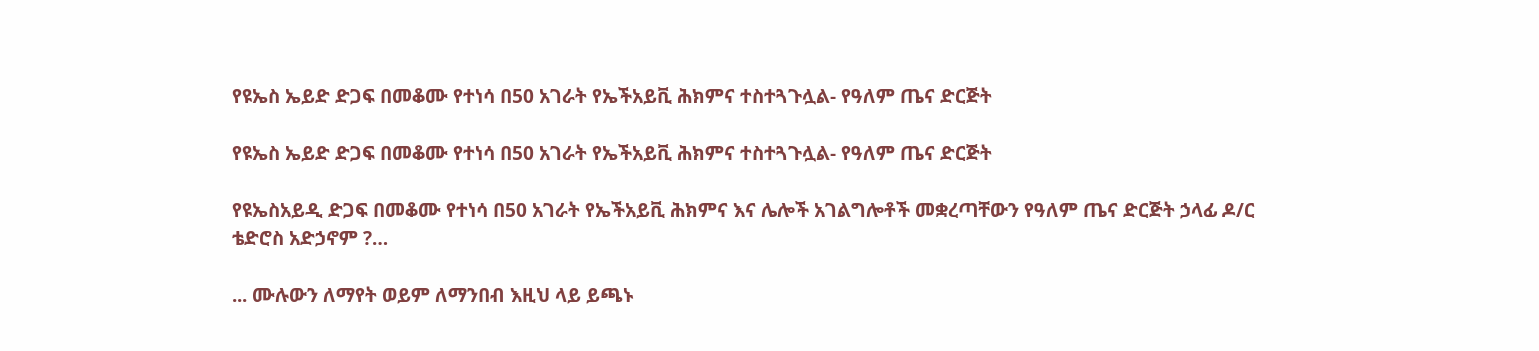የዩኤስ ኤይድ ድጋፍ በመቆሙ የተነሳ በ50 አገራት የኤችአይቪ ሕክምና ተስተጓጉሏል- የዓለም ጤና ድርጅት

የዩኤስ ኤይድ ድጋፍ በመቆሙ የተነሳ በ50 አገራት የኤችአይቪ ሕክምና ተስተጓጉሏል- የዓለም ጤና ድርጅት

የዩኤስአይዲ ድጋፍ በመቆሙ የተነሳ በ50 አገራት የኤችአይቪ ሕክምና እና ሌሎች አገልግሎቶች መቋረጣቸውን የዓለም ጤና ድርጅት ኃላፊ ዶ/ር ቴድሮስ አድኃኖም ?…

... ሙሉውን ለማየት ወይም ለማንበብ እዚህ ላይ ይጫኑ